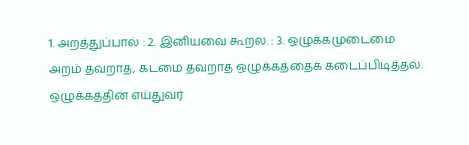1. அறத்துப்பால் : 2. இனியவை கூறல. : 3. ஒழுக்கமுடைமை
அறம் தவறாத, கடமை தவறாத ஒழுக்கத்தைக் கடைப்பிடித்தல்.
ஒழுக்கத்தின் எய்துவர்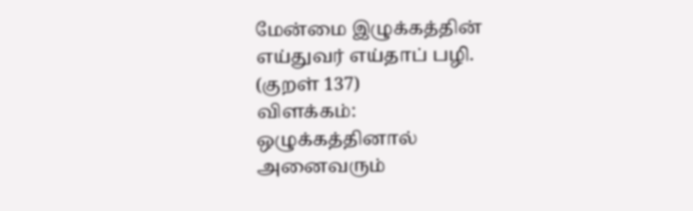மேன்மை இழுக்கத்தின்
எய்துவர் எய்தாப் பழி. (குறள் 137)
விளக்கம்:
ஒழுக்கத்தினால் அனைவரும்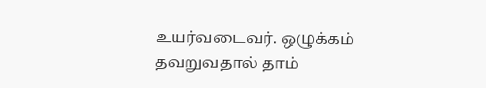உயர்வடைவர். ஒழுக்கம் தவறுவதால் தாம்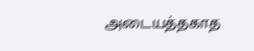அடையத்தகாத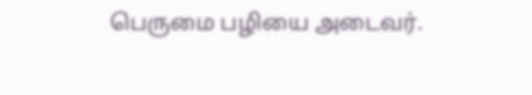பெருமை பழியை அடைவர்.